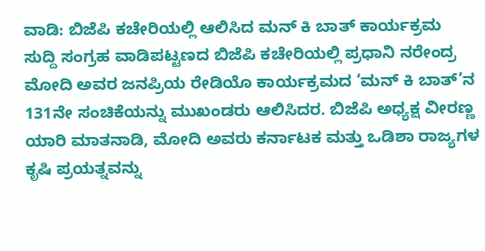ವಾಡಿ: ಬಿಜೆಪಿ ಕಚೇರಿಯಲ್ಲಿ ಆಲಿಸಿದ ಮನ್ ಕಿ ಬಾತ್ ಕಾರ್ಯಕ್ರಮ
ಸುದ್ದಿ ಸಂಗ್ರಹ ವಾಡಿಪಟ್ಟಣದ ಬಿಜೆಪಿ ಕಚೇರಿಯಲ್ಲಿ ಪ್ರಧಾನಿ ನರೇಂದ್ರ ಮೋದಿ ಅವರ ಜನಪ್ರಿಯ ರೇಡಿಯೊ ಕಾರ್ಯಕ್ರಮದ ‘ಮನ್ ಕಿ ಬಾತ್’ನ 131ನೇ ಸಂಚಿಕೆಯನ್ನು ಮುಖಂಡರು ಆಲಿಸಿದರ. ಬಿಜೆಪಿ ಅಧ್ಯಕ್ಷ ವೀರಣ್ಣ ಯಾರಿ ಮಾತನಾಡಿ, ಮೋದಿ ಅವರು ಕರ್ನಾಟಕ ಮತ್ತು ಒಡಿಶಾ ರಾಜ್ಯಗಳ ಕೃಷಿ ಪ್ರಯತ್ನವನ್ನು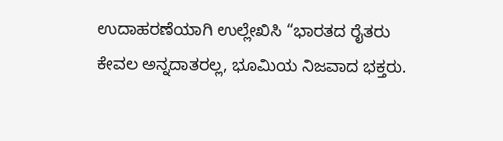ಉದಾಹರಣೆಯಾಗಿ ಉಲ್ಲೇಖಿಸಿ “ಭಾರತದ ರೈತರು ಕೇವಲ ಅನ್ನದಾತರಲ್ಲ, ಭೂಮಿಯ ನಿಜವಾದ ಭಕ್ತರು.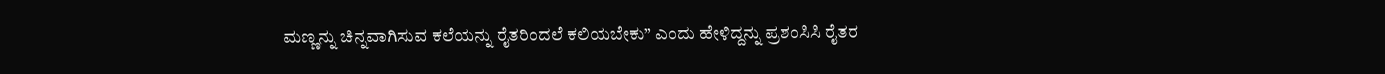ಮಣ್ಣನ್ನು ಚಿನ್ನವಾಗಿಸುವ ಕಲೆಯನ್ನು ರೈತರಿಂದಲೆ ಕಲಿಯಬೇಕು” ಎಂದು ಹೇಳಿದ್ದನ್ನು ಪ್ರಶಂಸಿಸಿ ರೈತರ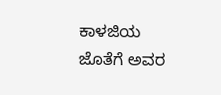ಕಾಳಜಿಯ ಜೊತೆಗೆ ಅವರ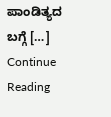ಪಾಂಡಿತ್ಯದ ಬಗ್ಗೆ […]
Continue Reading